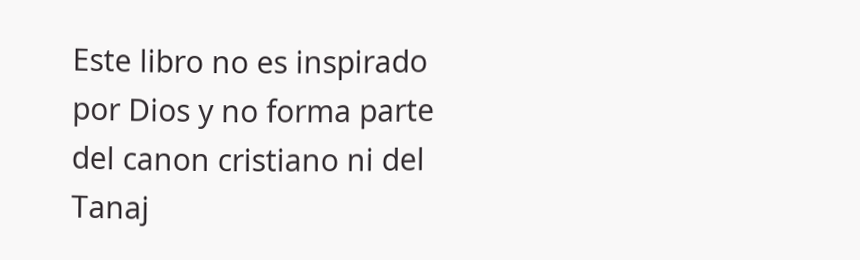Este libro no es inspirado por Dios y no forma parte del canon cristiano ni del Tanaj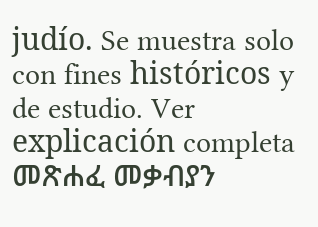judío. Se muestra solo con fines históricos y de estudio. Ver explicación completa መጽሐፈ መቃብያን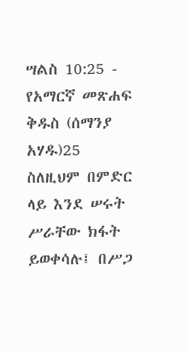ሣልስ 10:25 - የአማርኛ መጽሐፍ ቅዱስ (ሰማንያ አሃዱ)25 ስለዚህም በምድር ላይ እንደ ሠሩት ሥራቸው ክፋት ይወቀሳሉ፤ በሥጋ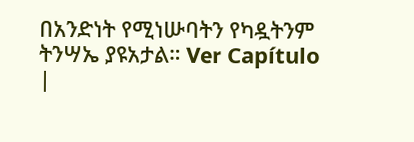በአንድነት የሚነሡባትን የካዷትንም ትንሣኤ ያዩአታል። Ver Capítulo |